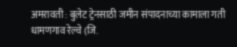अमरावती : बुलेट ट्रेनसाठी जमीन संपादनाच्या कामाला गती
धामणगाव रेल्वे (जि.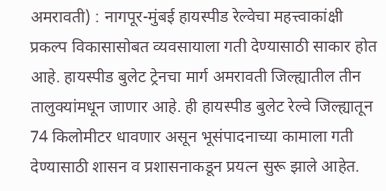अमरावती) : नागपूर-मुंबई हायस्पीड रेल्वेचा महत्त्वाकांक्षी प्रकल्प विकासासोबत व्यवसायाला गती देण्यासाठी साकार होत आहे. हायस्पीड बुलेट ट्रेनचा मार्ग अमरावती जिल्ह्यातील तीन तालुक्यांमधून जाणार आहे. ही हायस्पीड बुलेट रेल्वे जिल्ह्यातून 74 किलोमीटर धावणार असून भूसंपादनाच्या कामाला गती देण्यासाठी शासन व प्रशासनाकडून प्रयत्न सुरू झाले आहेत.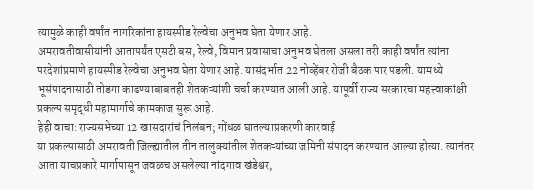त्यामुळे काही वर्षांत नागरिकांना हायस्पीड रेल्वेचा अनुभव घेता येणार आहे.
अमरावतीवासीयांनी आतापर्यंत एसटी बस, रेल्वे, विमान प्रवासाचा अनुभव घेतला असला तरी काही वर्षांत त्यांना परदेशांप्रमाणे हायस्पीड रेल्वेचा अनुभव घेता येणार आहे. यासंदर्भात 22 नोव्हेंबर रोजी बैठक पार पडली. यामध्ये भूसंपादनासाठी तोडगा काढण्याबाबतही शेतकऱ्यांशी चर्चा करण्यात आली आहे. यापूर्वी राज्य सरकारचा महत्त्वाकांक्षी प्रकल्प समृद्धी महामार्गाचे कामकाज सुरू आहे.
हेही वाचा: राज्यसभेच्या 12 खासदारांचं निलंबन; गोंधळ घातल्याप्रकरणी कारवाई
या प्रकल्पासाठी अमरावती जिल्ह्यातील तीन तालुक्यांतील शेतकऱ्यांच्या जमिनी संपादन करण्यात आल्या होत्या. त्यानंतर आता याचप्रकारे मार्गापासून जवळच असलेल्या नांदगाव खंडेश्वर,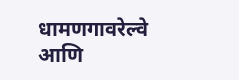धामणगावरेल्वे आणि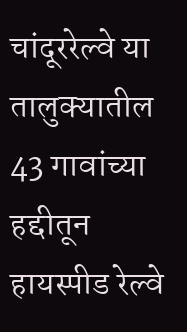चांदूररेल्वे या तालुक्यातील 43 गावांच्या हद्दीतून हायस्पीड रेल्वे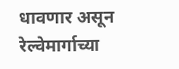धावणार असून रेल्वेमार्गाच्या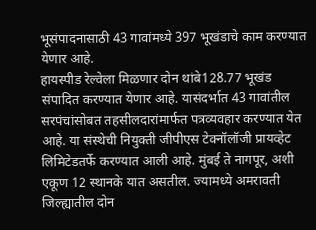भूसंपादनासाठी 43 गावांमध्ये 397 भूखंडाचे काम करण्यात येणार आहे.
हायस्पीड रेल्वेला मिळणार दोन थांबे128.77 भूखंड संपादित करण्यात येणार आहे. यासंदर्भात 43 गावांतील सरपंचांसोबत तहसीलदारांमार्फत पत्रव्यवहार करण्यात येत आहे. या संस्थेची नियुक्ती जीपीएस टेक्नॉलॉजी प्रायव्हेट लिमिटेडतर्फे करण्यात आली आहे. मुंबई ते नागपूर, अशी एकूण 12 स्थानके यात असतील. ज्यामध्ये अमरावती जिल्ह्यातील दोन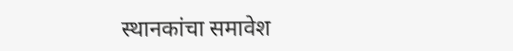स्थानकांचा समावेश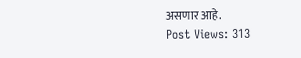असणार आहे.
Post Views: 313